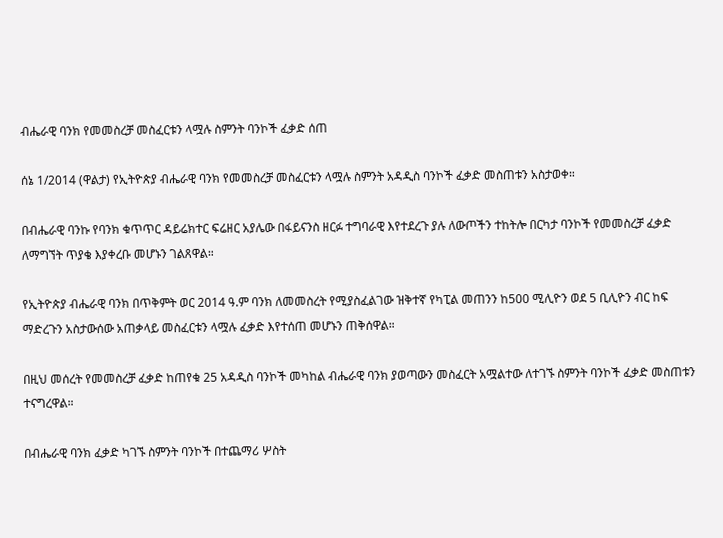ብሔራዊ ባንክ የመመስረቻ መስፈርቱን ላሟሉ ስምንት ባንኮች ፈቃድ ሰጠ

ሰኔ 1/2014 (ዋልታ) የኢትዮጵያ ብሔራዊ ባንክ የመመስረቻ መስፈርቱን ላሟሉ ስምንት አዳዲስ ባንኮች ፈቃድ መስጠቱን አስታወቀ።

በብሔራዊ ባንኩ የባንክ ቁጥጥር ዳይሬክተር ፍሬዘር አያሌው በፋይናንስ ዘርፉ ተግባራዊ እየተደረጉ ያሉ ለውጦችን ተከትሎ በርካታ ባንኮች የመመስረቻ ፈቃድ ለማግኘት ጥያቄ እያቀረቡ መሆኑን ገልጸዋል።

የኢትዮጵያ ብሔራዊ ባንክ በጥቅምት ወር 2014 ዓ.ም ባንክ ለመመስረት የሚያስፈልገው ዝቅተኛ የካፒል መጠንን ከ500 ሚሊዮን ወደ 5 ቢሊዮን ብር ከፍ ማድረጉን አስታውሰው አጠቃላይ መስፈርቱን ላሟሉ ፈቃድ እየተሰጠ መሆኑን ጠቅሰዋል።

በዚህ መሰረት የመመስረቻ ፈቃድ ከጠየቁ 25 አዳዲስ ባንኮች መካከል ብሔራዊ ባንክ ያወጣውን መስፈርት አሟልተው ለተገኙ ስምንት ባንኮች ፈቃድ መስጠቱን ተናግረዋል።

በብሔራዊ ባንክ ፈቃድ ካገኙ ስምንት ባንኮች በተጨማሪ ሦስት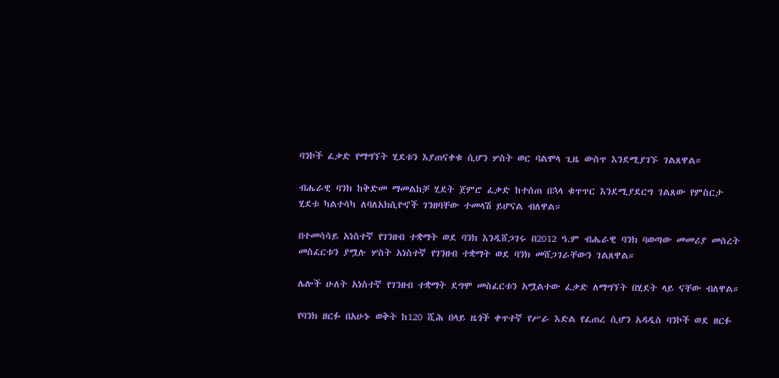ባንኮች ፈቃድ የማግኘት ሂደቱን እያጠናቀቁ ሲሆን ሦስት ወር ባልሞላ ጊዜ ውስጥ እንደሚያገኙ ገልጸዋል።

ብሔራዊ ባንክ ከቅድመ ማመልከቻ ሂደት ጀምሮ ፈቃድ ከተሰጠ በኋላ ቁጥጥር እንደሚያደርግ ገልጸው የምስርታ ሂደቱ ካልተሳካ ለባለአክሲዮኖች ገንዘባቸው ተመላሽ ይሆናል ብለዋል።

በተመሳሳይ አነስተኛ የገንዘብ ተቋማት ወደ ባንክ እንዲሸጋገሩ በ2012 ዓ.ም ብሔራዊ ባንክ ባወጣው መመሪያ መሰረት መስፈርቱን ያሟሉ ሦስት አነስተኛ የገንዘብ ተቋማት ወደ ባንክ መሸጋገራቸውን ገልጸዋል።

ሌሎች ሁለት አነስተኛ የገንዘብ ተቋማት ደግሞ መስፈርቱን አሟልተው ፈቃድ ለማግኘት በሂደት ላይ ናቸው ብለዋል።

የባንክ ዘርፉ በአሁኑ ወቅት ከ120 ሺሕ በላይ ዜጎች ቀጥተኛ የሥራ እድል የፈጠረ ሲሆን አዳዲስ ባንኮች ወደ ዘርፉ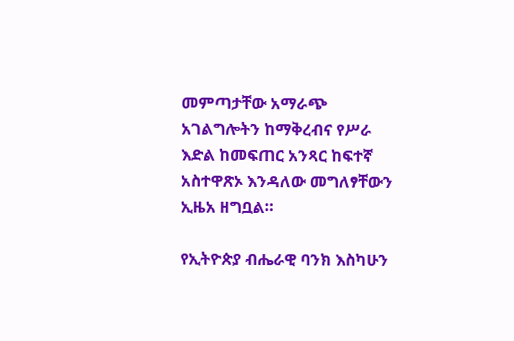መምጣታቸው አማራጭ አገልግሎትን ከማቅረብና የሥራ እድል ከመፍጠር አንጻር ከፍተኛ አስተዋጽኦ እንዳለው መግለፃቸውን ኢዜአ ዘግቧል።

የኢትዮጵያ ብሔራዊ ባንክ እስካሁን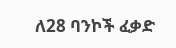ለ28 ባንኮች ፈቃድ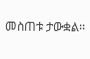መስጠቱ ታውቋል፡፡